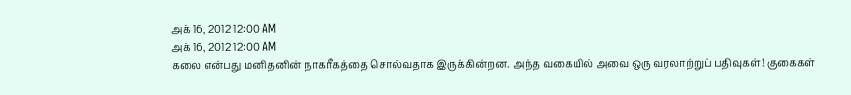அக் 16, 2012 12:00 AM
அக் 16, 2012 12:00 AM
கலை என்பது மனிதனின் நாகரீகத்தை சொல்வதாக இருக்கின்றன. அந்த வகையில் அவை ஒரு வரலாற்றுப் பதிவுகள்! குகைகள்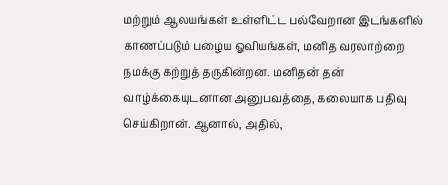மற்றும் ஆலயங்கள் உள்ளிட்ட பல்வேறான இடங்களில் காணப்படும் பழைய ஓவியங்கள், மனித வரலாற்றை நமக்கு கற்றுத் தருகின்றன. மனிதன் தன் வாழ்க்கையுடனான அனுபவத்தை, கலையாக பதிவு செய்கிறான். ஆனால், அதில்,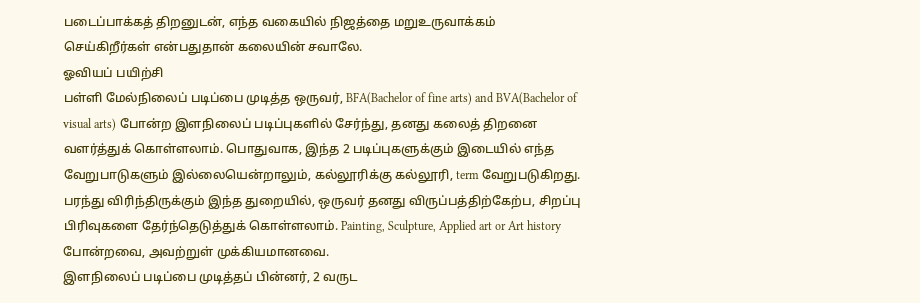படைப்பாக்கத் திறனுடன், எந்த வகையில் நிஜத்தை மறுஉருவாக்கம் செய்கிறீர்கள் என்பதுதான் கலையின் சவாலே.
ஓவியப் பயிற்சி
பள்ளி மேல்நிலைப் படிப்பை முடித்த ஒருவர், BFA(Bachelor of fine arts) and BVA(Bachelor of visual arts) போன்ற இளநிலைப் படிப்புகளில் சேர்ந்து, தனது கலைத் திறனை வளர்த்துக் கொள்ளலாம். பொதுவாக, இந்த 2 படிப்புகளுக்கும் இடையில் எந்த வேறுபாடுகளும் இல்லையென்றாலும், கல்லூரிக்கு கல்லூரி, term வேறுபடுகிறது. பரந்து விரிந்திருக்கும் இந்த துறையில், ஒருவர் தனது விருப்பத்திற்கேற்ப, சிறப்பு பிரிவுகளை தேர்ந்தெடுத்துக் கொள்ளலாம். Painting, Sculpture, Applied art or Art history போன்றவை, அவற்றுள் முக்கியமானவை.
இளநிலைப் படிப்பை முடித்தப் பின்னர், 2 வருட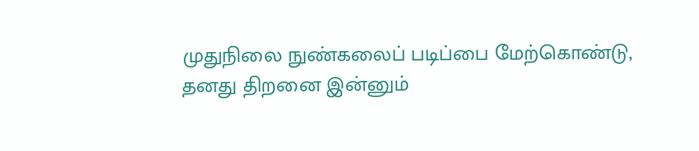முதுநிலை நுண்கலைப் படிப்பை மேற்கொண்டு, தனது திறனை இன்னும்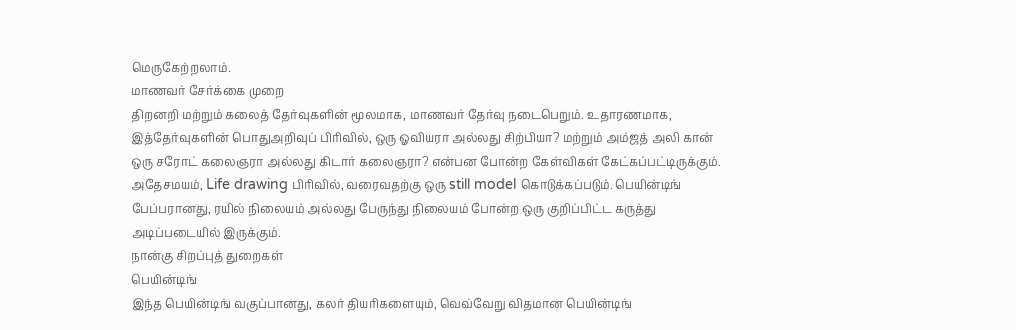மெருகேற்றலாம்.
மாணவர் சேர்க்கை முறை
திறனறி மற்றும் கலைத் தேர்வுகளின் மூலமாக, மாணவர் தேர்வு நடைபெறும். உதாரணமாக, இத்தேர்வுகளின் பொதுஅறிவுப் பிரிவில், ஒரு ஓவியரா அல்லது சிற்பியா? மற்றும் அம்ஜத் அலி கான் ஒரு சரோட் கலைஞரா அல்லது கிடார் கலைஞரா? என்பன போன்ற கேள்விகள் கேட்கப்பட்டிருக்கும்.
அதேசமயம், Life drawing பிரிவில், வரைவதற்கு ஒரு still model கொடுக்கப்படும். பெயின்டிங் பேப்பரானது, ரயில் நிலையம் அல்லது பேருந்து நிலையம் போன்ற ஒரு குறிப்பிட்ட கருத்து அடிப்படையில் இருக்கும்.
நான்கு சிறப்புத் துறைகள்
பெயின்டிங்
இந்த பெயின்டிங் வகுப்பானது, கலர் தியரிகளையும், வெவ்வேறு விதமான பெயின்டிங்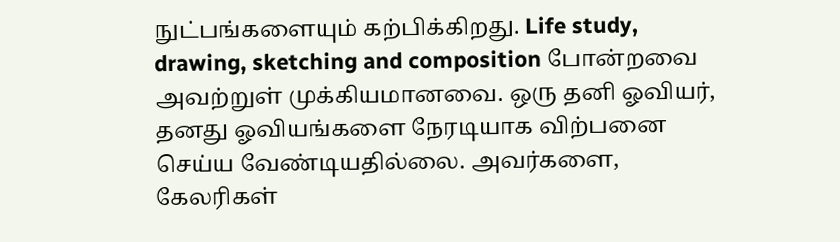நுட்பங்களையும் கற்பிக்கிறது. Life study, drawing, sketching and composition போன்றவை அவற்றுள் முக்கியமானவை. ஒரு தனி ஓவியர், தனது ஓவியங்களை நேரடியாக விற்பனை செய்ய வேண்டியதில்லை. அவர்களை, கேலரிகள்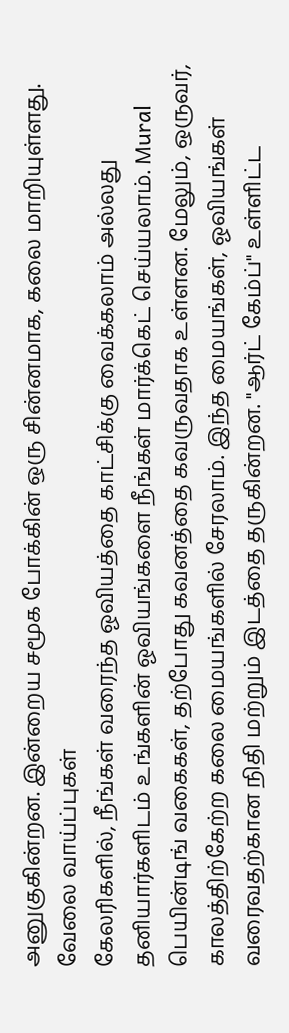அனுகுகின்றன. இன்றைய சமூக போக்கின் ஒரு சின்னமாக, கலை மாறியுள்ளது.
வேலை வாய்ப்புகள்
கேலரிகளில், நீங்கள் வரைந்த ஓவியத்தை காட்சிக்கு வைக்கலாம் அல்லது தனியார்களிடம் உங்களின் ஓவியங்களை நீங்கள் மார்க்கெட் செய்யலாம். Mural பெயின்டிங் வகைகள், தற்போது கவனத்தை கவருவதாக உள்ளன. மேலும், ஒருவர், காலத்திற்கேற்ற கலை மையங்களில் சேரலாம். இந்த மையங்கள், ஓவியங்கள் வரைவதற்கான நிதி மற்றும் இடத்தை தருகின்றன. "ஆர்ட் கேம்ப்" உள்ளிட்ட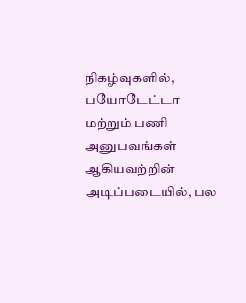நிகழ்வுகளில், பயோடேட்டா மற்றும் பணி அனுபவங்கள் ஆகியவற்றின் அடிப்படையில், பல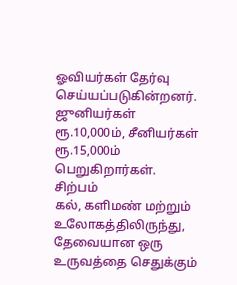ஓவியர்கள் தேர்வு செய்யப்படுகின்றனர். ஜுனியர்கள் ரூ.10,000ம், சீனியர்கள் ரூ.15,000ம் பெறுகிறார்கள்.
சிற்பம்
கல், களிமண் மற்றும் உலோகத்திலிருந்து, தேவையான ஒரு உருவத்தை செதுக்கும்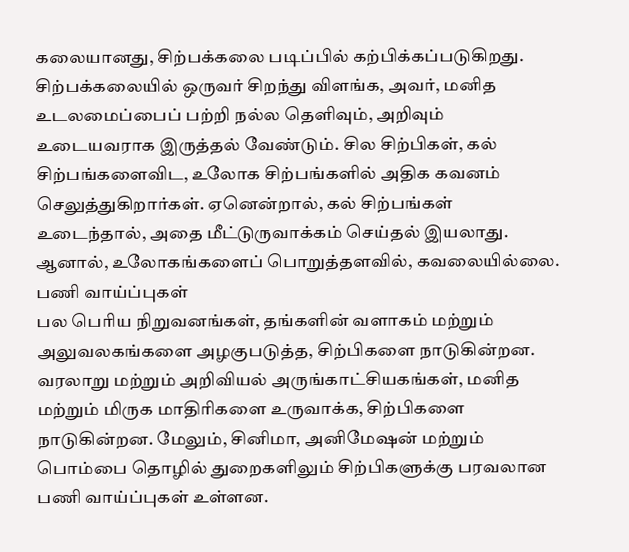கலையானது, சிற்பக்கலை படிப்பில் கற்பிக்கப்படுகிறது. சிற்பக்கலையில் ஒருவர் சிறந்து விளங்க, அவர், மனித உடலமைப்பைப் பற்றி நல்ல தெளிவும், அறிவும் உடையவராக இருத்தல் வேண்டும். சில சிற்பிகள், கல் சிற்பங்களைவிட, உலோக சிற்பங்களில் அதிக கவனம் செலுத்துகிறார்கள். ஏனென்றால், கல் சிற்பங்கள் உடைந்தால், அதை மீட்டுருவாக்கம் செய்தல் இயலாது. ஆனால், உலோகங்களைப் பொறுத்தளவில், கவலையில்லை.
பணி வாய்ப்புகள்
பல பெரிய நிறுவனங்கள், தங்களின் வளாகம் மற்றும் அலுவலகங்களை அழகுபடுத்த, சிற்பிகளை நாடுகின்றன. வரலாறு மற்றும் அறிவியல் அருங்காட்சியகங்கள், மனித மற்றும் மிருக மாதிரிகளை உருவாக்க, சிற்பிகளை நாடுகின்றன. மேலும், சினிமா, அனிமேஷன் மற்றும் பொம்பை தொழில் துறைகளிலும் சிற்பிகளுக்கு பரவலான பணி வாய்ப்புகள் உள்ளன.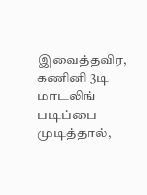இவைத்தவிர, கணினி 3டி மாடலிங் படிப்பை முடித்தால்,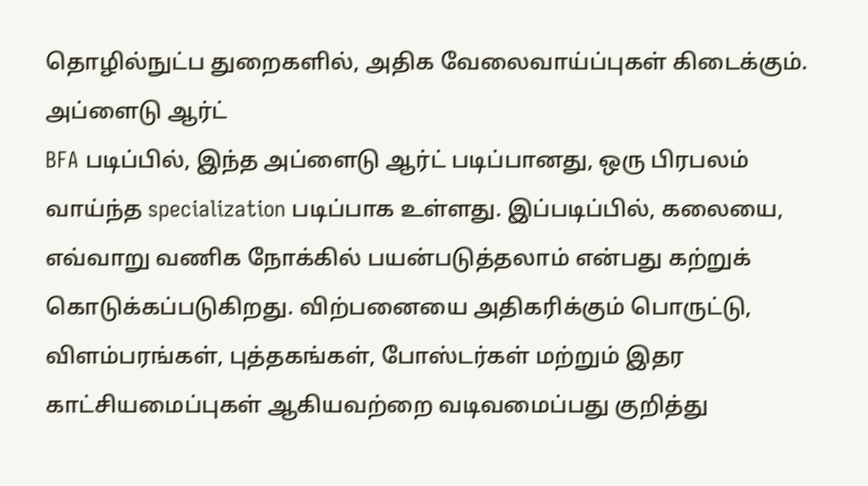தொழில்நுட்ப துறைகளில், அதிக வேலைவாய்ப்புகள் கிடைக்கும்.
அப்ளைடு ஆர்ட்
BFA படிப்பில், இந்த அப்ளைடு ஆர்ட் படிப்பானது, ஒரு பிரபலம் வாய்ந்த specialization படிப்பாக உள்ளது. இப்படிப்பில், கலையை, எவ்வாறு வணிக நோக்கில் பயன்படுத்தலாம் என்பது கற்றுக் கொடுக்கப்படுகிறது. விற்பனையை அதிகரிக்கும் பொருட்டு, விளம்பரங்கள், புத்தகங்கள், போஸ்டர்கள் மற்றும் இதர காட்சியமைப்புகள் ஆகியவற்றை வடிவமைப்பது குறித்து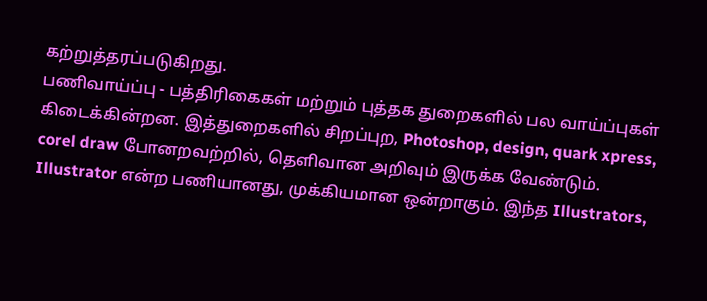கற்றுத்தரப்படுகிறது.
பணிவாய்ப்பு - பத்திரிகைகள் மற்றும் புத்தக துறைகளில் பல வாய்ப்புகள் கிடைக்கின்றன. இத்துறைகளில் சிறப்புற, Photoshop, design, quark xpress, corel draw போனறவற்றில், தெளிவான அறிவும் இருக்க வேண்டும். Illustrator என்ற பணியானது, முக்கியமான ஒன்றாகும். இந்த Illustrators,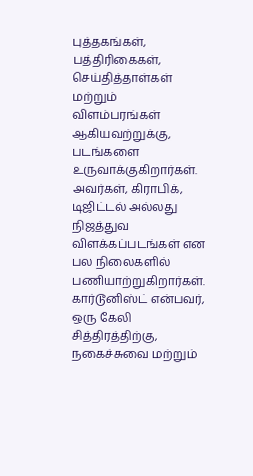புத்தகங்கள், பத்திரிகைகள், செய்தித்தாள்கள் மற்றும் விளம்பரங்கள் ஆகியவற்றுக்கு, படங்களை உருவாக்குகிறார்கள். அவர்கள், கிராபிக், டிஜிட்டல் அல்லது நிஜத்துவ விளக்கப்படங்கள் என பல நிலைகளில் பணியாற்றுகிறார்கள்.
கார்டூனிஸ்ட் என்பவர், ஒரு கேலி சித்திரத்திற்கு, நகைச்சுவை மற்றும்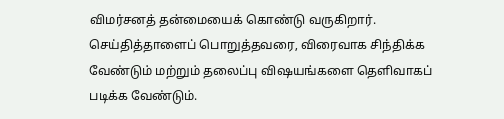விமர்சனத் தன்மையைக் கொண்டு வருகிறார். செய்தித்தாளைப் பொறுத்தவரை, விரைவாக சிந்திக்க வேண்டும் மற்றும் தலைப்பு விஷயங்களை தெளிவாகப் படிக்க வேண்டும்.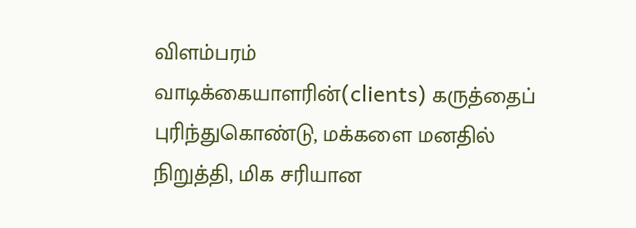விளம்பரம்
வாடிக்கையாளரின்(clients) கருத்தைப் புரிந்துகொண்டு, மக்களை மனதில் நிறுத்தி, மிக சரியான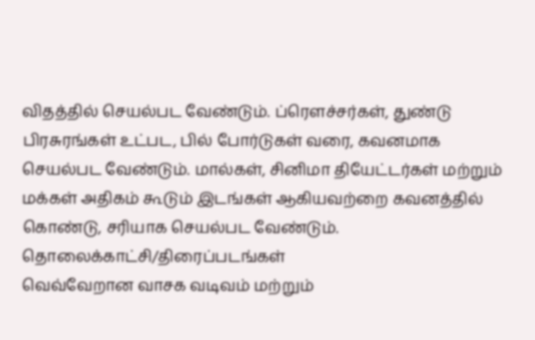விதத்தில் செயல்பட வேண்டும். ப்ரெளச்சர்கள், துண்டு பிரசுரங்கள் உட்பட, பில் போர்டுகள் வரை, கவனமாக செயல்பட வேண்டும். மால்கள், சினிமா தியேட்டர்கள் மற்றும் மக்கள் அதிகம் கூடும் இடங்கள் ஆகியவற்றை கவனத்தில் கொண்டு, சரியாக செயல்பட வேண்டும்.
தொலைக்காட்சி/திரைப்படங்கள்
வெவ்வேறான வாசக வடிவம் மற்றும்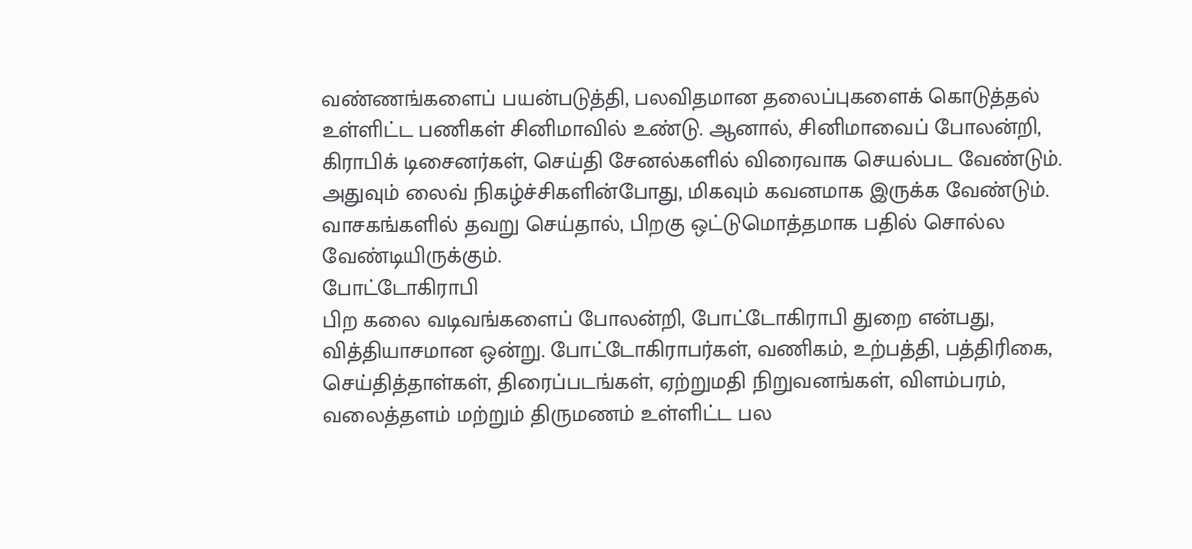வண்ணங்களைப் பயன்படுத்தி, பலவிதமான தலைப்புகளைக் கொடுத்தல் உள்ளிட்ட பணிகள் சினிமாவில் உண்டு. ஆனால், சினிமாவைப் போலன்றி, கிராபிக் டிசைனர்கள், செய்தி சேனல்களில் விரைவாக செயல்பட வேண்டும். அதுவும் லைவ் நிகழ்ச்சிகளின்போது, மிகவும் கவனமாக இருக்க வேண்டும். வாசகங்களில் தவறு செய்தால், பிறகு ஒட்டுமொத்தமாக பதில் சொல்ல வேண்டியிருக்கும்.
போட்டோகிராபி
பிற கலை வடிவங்களைப் போலன்றி, போட்டோகிராபி துறை என்பது, வித்தியாசமான ஒன்று. போட்டோகிராபர்கள், வணிகம், உற்பத்தி, பத்திரிகை, செய்தித்தாள்கள், திரைப்படங்கள், ஏற்றுமதி நிறுவனங்கள், விளம்பரம், வலைத்தளம் மற்றும் திருமணம் உள்ளிட்ட பல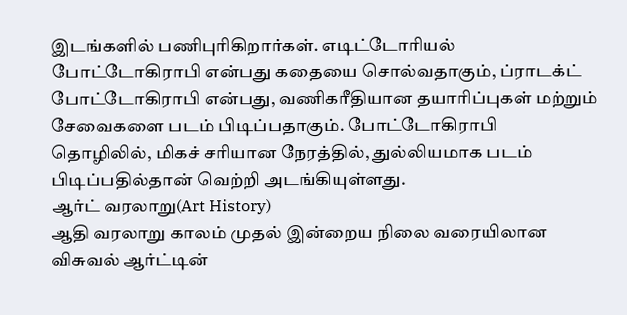இடங்களில் பணிபுரிகிறார்கள். எடிட்டோரியல் போட்டோகிராபி என்பது கதையை சொல்வதாகும், ப்ராடக்ட் போட்டோகிராபி என்பது, வணிகரீதியான தயாரிப்புகள் மற்றும் சேவைகளை படம் பிடிப்பதாகும். போட்டோகிராபி தொழிலில், மிகச் சரியான நேரத்தில், துல்லியமாக படம் பிடிப்பதில்தான் வெற்றி அடங்கியுள்ளது.
ஆர்ட் வரலாறு(Art History)
ஆதி வரலாறு காலம் முதல் இன்றைய நிலை வரையிலான விசுவல் ஆர்ட்டின்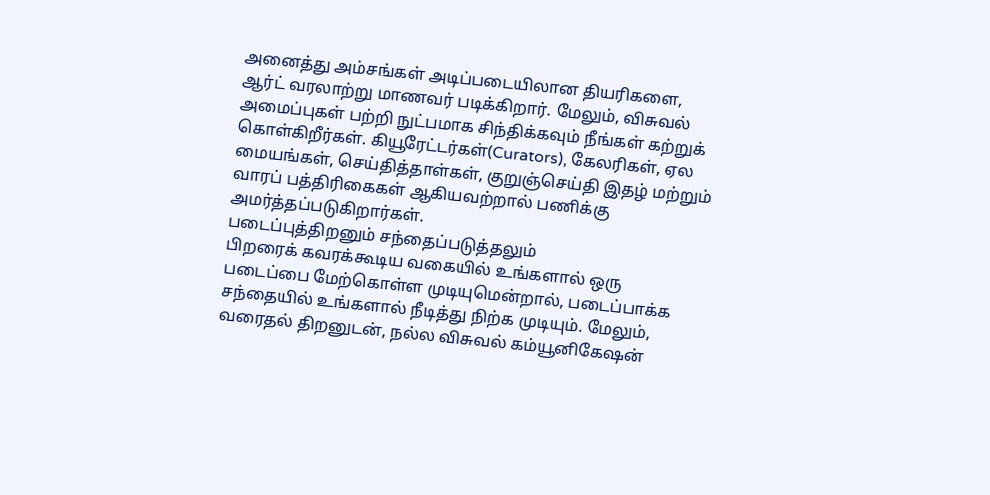அனைத்து அம்சங்கள் அடிப்படையிலான தியரிகளை, ஆர்ட் வரலாற்று மாணவர் படிக்கிறார். மேலும், விசுவல் அமைப்புகள் பற்றி நுட்பமாக சிந்திக்கவும் நீங்கள் கற்றுக் கொள்கிறீர்கள். கியூரேட்டர்கள்(Curators), கேலரிகள், ஏல மையங்கள், செய்தித்தாள்கள், குறுஞ்செய்தி இதழ் மற்றும் வாரப் பத்திரிகைகள் ஆகியவற்றால் பணிக்கு அமர்த்தப்படுகிறார்கள்.
படைப்புத்திறனும் சந்தைப்படுத்தலும்
பிறரைக் கவரக்கூடிய வகையில் உங்களால் ஒரு படைப்பை மேற்கொள்ள முடியுமென்றால், படைப்பாக்க சந்தையில் உங்களால் நீடித்து நிற்க முடியும். மேலும், வரைதல் திறனுடன், நல்ல விசுவல் கம்யூனிகேஷன்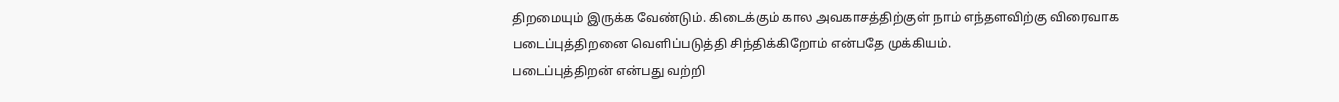திறமையும் இருக்க வேண்டும். கிடைக்கும் கால அவகாசத்திற்குள் நாம் எந்தளவிற்கு விரைவாக படைப்புத்திறனை வெளிப்படுத்தி சிந்திக்கிறோம் என்பதே முக்கியம்.
படைப்புத்திறன் என்பது வற்றி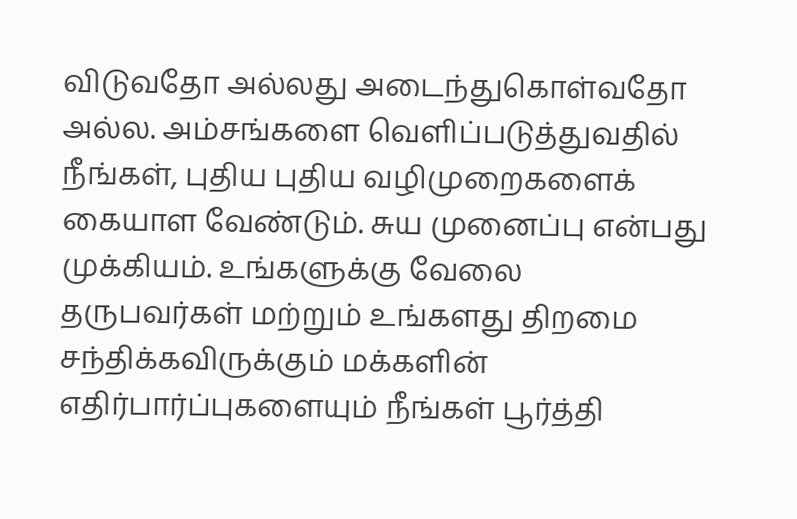விடுவதோ அல்லது அடைந்துகொள்வதோ அல்ல. அம்சங்களை வெளிப்படுத்துவதில் நீங்கள், புதிய புதிய வழிமுறைகளைக் கையாள வேண்டும். சுய முனைப்பு என்பது முக்கியம். உங்களுக்கு வேலை தருபவர்கள் மற்றும் உங்களது திறமை சந்திக்கவிருக்கும் மக்களின் எதிர்பார்ப்புகளையும் நீங்கள் பூர்த்தி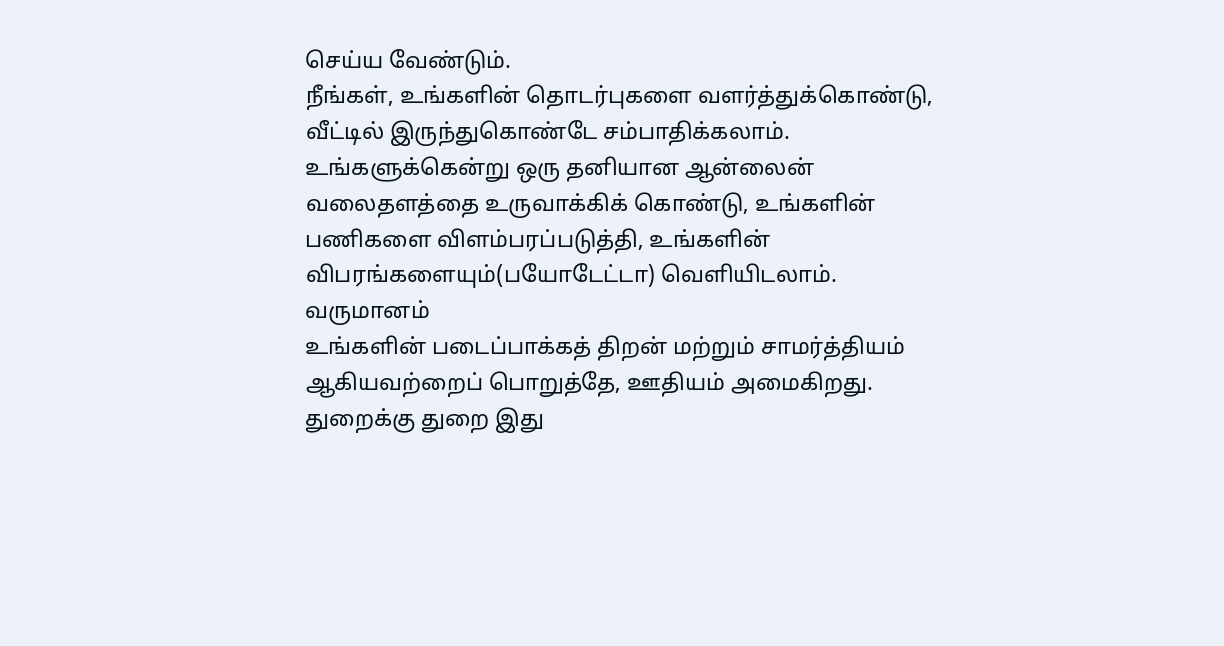செய்ய வேண்டும்.
நீங்கள், உங்களின் தொடர்புகளை வளர்த்துக்கொண்டு, வீட்டில் இருந்துகொண்டே சம்பாதிக்கலாம். உங்களுக்கென்று ஒரு தனியான ஆன்லைன் வலைதளத்தை உருவாக்கிக் கொண்டு, உங்களின் பணிகளை விளம்பரப்படுத்தி, உங்களின் விபரங்களையும்(பயோடேட்டா) வெளியிடலாம்.
வருமானம்
உங்களின் படைப்பாக்கத் திறன் மற்றும் சாமர்த்தியம் ஆகியவற்றைப் பொறுத்தே, ஊதியம் அமைகிறது. துறைக்கு துறை இது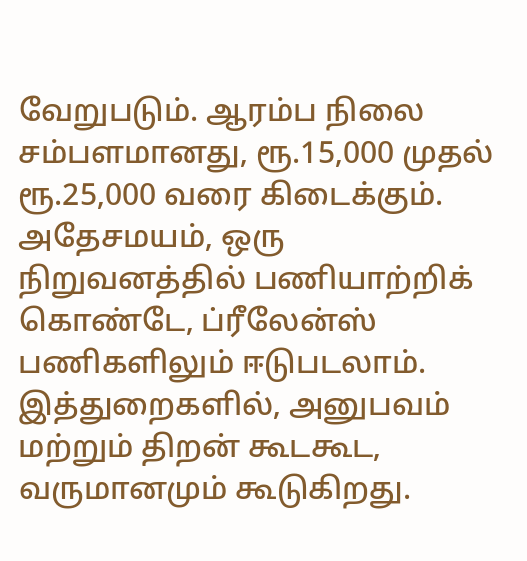வேறுபடும். ஆரம்ப நிலை சம்பளமானது, ரூ.15,000 முதல் ரூ.25,000 வரை கிடைக்கும். அதேசமயம், ஒரு நிறுவனத்தில் பணியாற்றிக் கொண்டே, ப்ரீலேன்ஸ் பணிகளிலும் ஈடுபடலாம். இத்துறைகளில், அனுபவம் மற்றும் திறன் கூடகூட, வருமானமும் கூடுகிறது.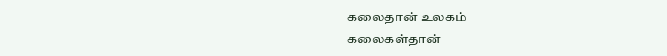கலைதான் உலகம்
கலைகள்தான்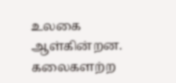உலகை ஆள்கின்றன. கலைகளற்ற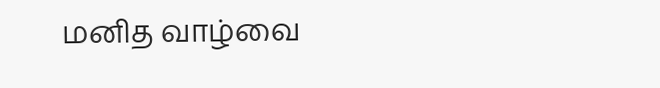மனித வாழ்வை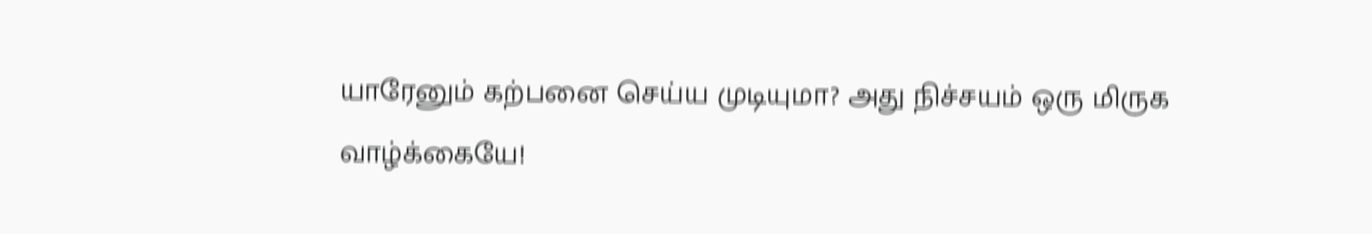யாரேனும் கற்பனை செய்ய முடியுமா? அது நிச்சயம் ஒரு மிருக வாழ்க்கையே!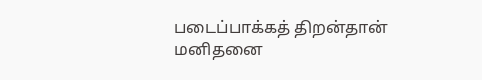படைப்பாக்கத் திறன்தான் மனிதனை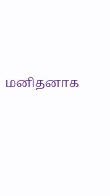மனிதனாக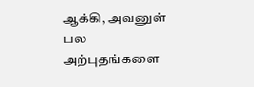ஆக்கி, அவனுள் பல அற்புதங்களை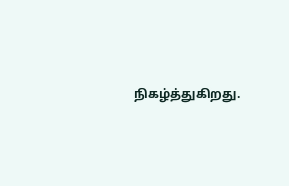நிகழ்த்துகிறது.